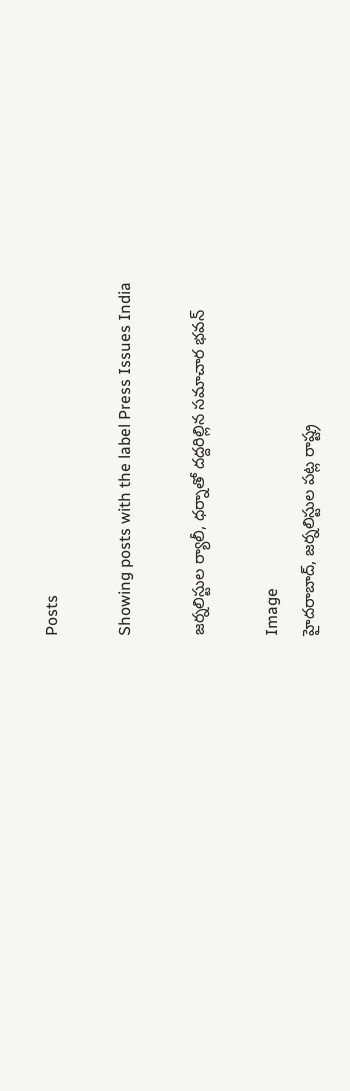Posts

Showing posts with the label Press Issues India

జర్నలిస్టుల ర్యాలీ, ధర్నాతో దద్దరిల్లిన సమాచార భవన్

Image
హైదరాబాద్, జర్నలిస్టుల పట్ల రాష్ట్ర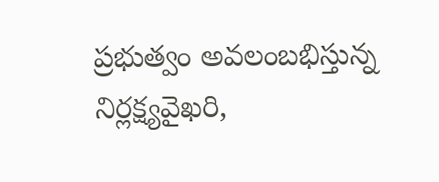ప్రభుత్వం అవలంబభిస్తున్న నిర్లక్ష్యవైఖరి,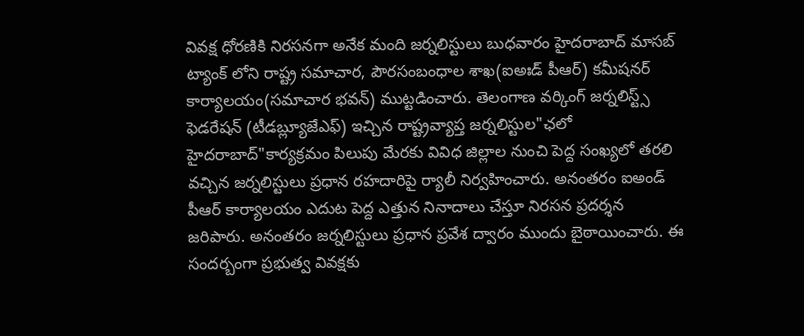వివక్ష ధోరణికి నిరసనగా అనేక మంది జర్నలిస్టులు బుధవారం హైదరాబాద్ మాసబ్ ట్యాంక్ లోని రాష్ట్ర సమాచార, పౌరసంబంధాల శాఖ(ఐఅఃడ్ పీఆర్) కమీషనర్ కార్యాలయం(సమాచార భవన్) ముట్టడించారు. తెలంగాణ వర్కింగ్ జర్నలిస్ట్స్ ఫెడరేషన్ (టీడబ్ల్యూజేఎఫ్) ఇచ్చిన రాష్ట్రవ్యాప్త జర్నలిస్టుల"ఛలో హైదరాబాద్"కార్యక్రమం పిలుపు మేరకు వివిధ జిల్లాల నుంచి పెద్ద సంఖ్యలో తరలి వచ్చిన జర్నలిస్టులు ప్రధాన రహదారిపై ర్యాలీ నిర్వహించారు. అనంతరం ఐఅండ్ పీఆర్ కార్యాలయం ఎదుట పెద్ద ఎత్తున నినాదాలు చేస్తూ నిరసన ప్రదర్శన జరిపారు. అనంతరం జర్నలిస్టులు ప్రధాన ప్రవేశ ద్వారం ముందు బైఠాయించారు. ఈ సందర్బంగా ప్రభుత్వ వివక్షకు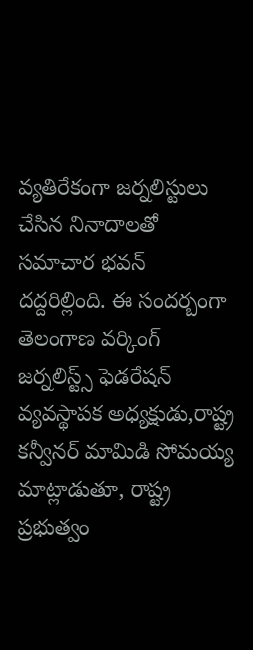వ్యతిరేకంగా జర్నలిస్టులు చేసిన నినాదాలతో సమాచార భవన్ దద్దరిల్లింది. ఈ సందర్బంగా తెలంగాణ వర్కింగ్ జర్నలిస్ట్స్ ఫెడరేషన్ వ్యవస్థాపక అధ్యక్షుడు,రాష్ట్ర కన్వీనర్ మామిడి సోమయ్య మాట్లాడుతూ, రాష్ట్ర ప్రభుత్వం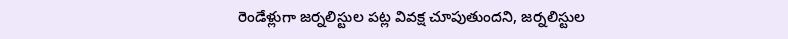రెండేళ్లుగా జర్నలిస్టుల పట్ల వివక్ష చూపుతుందని, జర్నలిస్టుల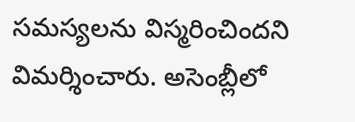సమస్యలను విస్మరించిందని విమర్శించారు. అసెంబ్లీలో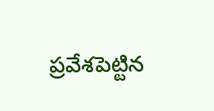ప్రవేశపెట్టిన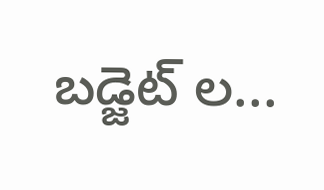బడ్జెట్ ల...